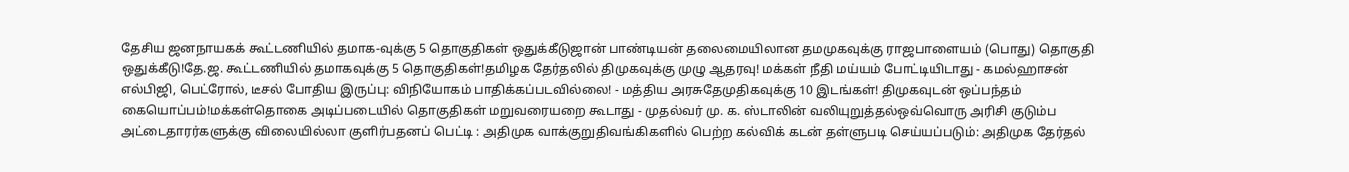தேசிய ஜனநாயகக் கூட்டணியில் தமாக-வுக்கு 5 தொகுதிகள் ஒதுக்கீடுஜான் பாண்டியன் தலைமையிலான தமமுகவுக்கு ராஜபாளையம் (பொது) தொகுதி ஒதுக்கீடு!தே.ஜ. கூட்டணியில் தமாகவுக்கு 5 தொகுதிகள்!தமிழக தேர்தலில் திமுகவுக்கு முழு ஆதரவு! மக்கள் நீதி மய்யம் போட்டியிடாது - கமல்ஹாசன் எல்பிஜி, பெட்ரோல், டீசல் போதிய இருப்பு: விநியோகம் பாதிக்கப்படவில்லை! - மத்திய அரசுதேமுதிகவுக்கு 10 இடங்கள்! திமுகவுடன் ஒப்பந்தம் கையொப்பம்!மக்கள்தொகை அடிப்படையில் தொகுதிகள் மறுவரையறை கூடாது - முதல்வர் மு. க. ஸ்டாலின் வலியுறுத்தல்ஒவ்வொரு அரிசி குடும்ப அட்டைதாரர்களுக்கு விலையில்லா குளிர்பதனப் பெட்டி : அதிமுக வாக்குறுதிவங்கிகளில் பெற்ற கல்விக் கடன் தள்ளுபடி செய்யப்படும்: அதிமுக தேர்தல்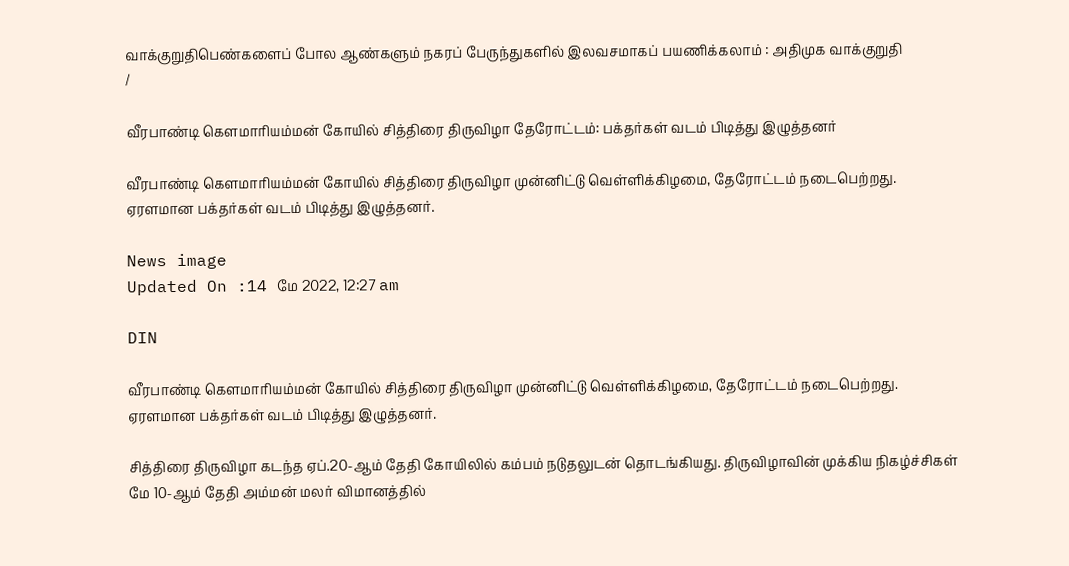வாக்குறுதிபெண்களைப் போல ஆண்களும் நகரப் பேருந்துகளில் இலவசமாகப் பயணிக்கலாம் : அதிமுக வாக்குறுதி
/

வீரபாண்டி கெளமாரியம்மன் கோயில் சித்திரை திருவிழா தேரோட்டம்: பக்தர்கள் வடம் பிடித்து இழுத்தனர்

வீரபாண்டி கெளமாரியம்மன் கோயில் சித்திரை திருவிழா முன்னிட்டு வெள்ளிக்கிழமை, தேரோட்டம் நடைபெற்றது. ஏரளமான பக்தர்கள் வடம் பிடித்து இழுத்தனர்.

News image
Updated On :14 மே 2022, 12:27 am

DIN

வீரபாண்டி கெளமாரியம்மன் கோயில் சித்திரை திருவிழா முன்னிட்டு வெள்ளிக்கிழமை, தேரோட்டம் நடைபெற்றது. ஏரளமான பக்தர்கள் வடம் பிடித்து இழுத்தனர்.

சித்திரை திருவிழா கடந்த ஏப்.20-ஆம் தேதி கோயிலில் கம்பம் நடுதலுடன் தொடங்கியது. திருவிழாவின் முக்கிய நிகழ்ச்சிகள் மே 10-ஆம் தேதி அம்மன் மலர் விமானத்தில்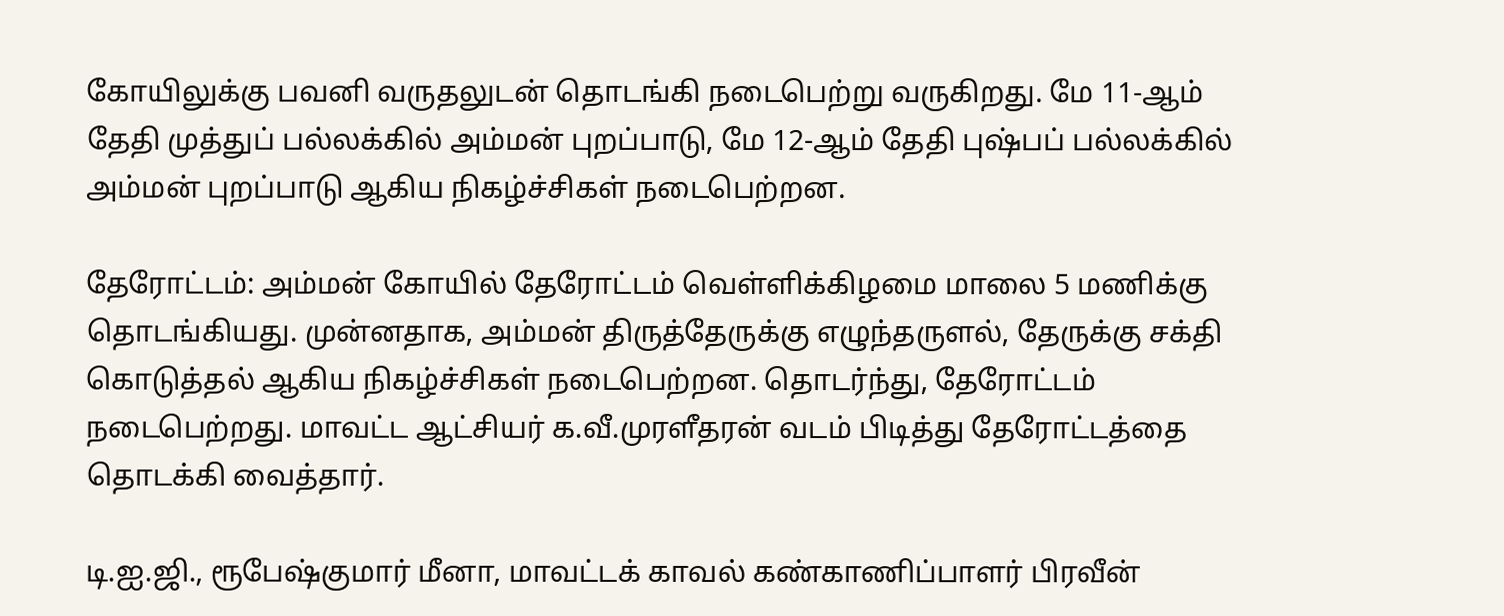கோயிலுக்கு பவனி வருதலுடன் தொடங்கி நடைபெற்று வருகிறது. மே 11-ஆம் தேதி முத்துப் பல்லக்கில் அம்மன் புறப்பாடு, மே 12-ஆம் தேதி புஷ்பப் பல்லக்கில் அம்மன் புறப்பாடு ஆகிய நிகழ்ச்சிகள் நடைபெற்றன.

தேரோட்டம்: அம்மன் கோயில் தேரோட்டம் வெள்ளிக்கிழமை மாலை 5 மணிக்கு தொடங்கியது. முன்னதாக, அம்மன் திருத்தேருக்கு எழுந்தருளல், தேருக்கு சக்தி கொடுத்தல் ஆகிய நிகழ்ச்சிகள் நடைபெற்றன. தொடர்ந்து, தேரோட்டம் நடைபெற்றது. மாவட்ட ஆட்சியர் க.வீ.முரளீதரன் வடம் பிடித்து தேரோட்டத்தை தொடக்கி வைத்தார்.

டி.ஐ.ஜி., ரூபேஷ்குமார் மீனா, மாவட்டக் காவல் கண்காணிப்பாளர் பிரவீன்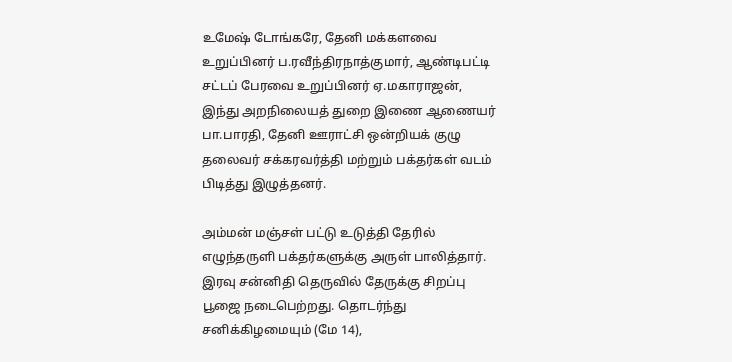உமேஷ் டோங்கரே, தேனி மக்களவை உறுப்பினர் ப.ரவீந்திரநாத்குமார், ஆண்டிபட்டி சட்டப் பேரவை உறுப்பினர் ஏ.மகாராஜன், இந்து அறநிலையத் துறை இணை ஆணையர் பா.பாரதி, தேனி ஊராட்சி ஒன்றியக் குழு தலைவர் சக்கரவர்த்தி மற்றும் பக்தர்கள் வடம் பிடித்து இழுத்தனர்.

அம்மன் மஞ்சள் பட்டு உடுத்தி தேரில் எழுந்தருளி பக்தர்களுக்கு அருள் பாலித்தார். இரவு சன்னிதி தெருவில் தேருக்கு சிறப்பு பூஜை நடைபெற்றது. தொடர்ந்து சனிக்கிழமையும் (மே 14),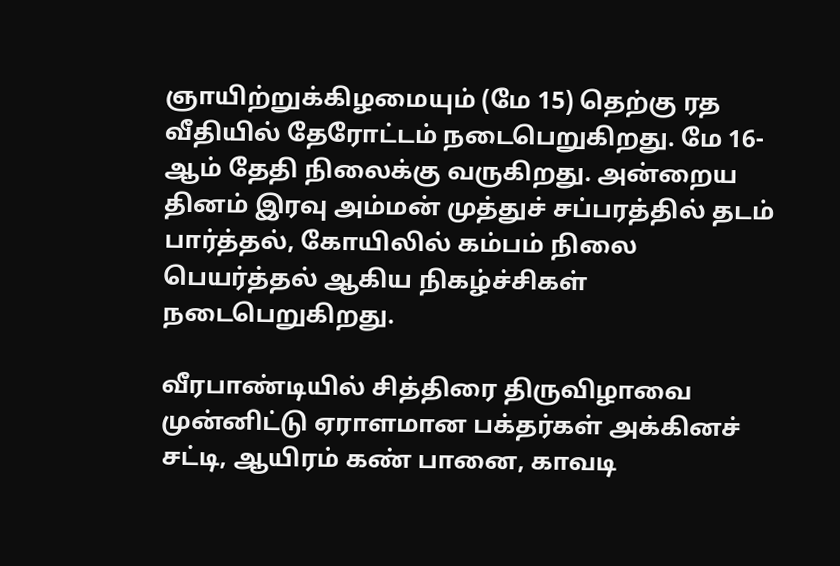ஞாயிற்றுக்கிழமையும் (மே 15) தெற்கு ரத வீதியில் தேரோட்டம் நடைபெறுகிறது. மே 16-ஆம் தேதி நிலைக்கு வருகிறது. அன்றைய தினம் இரவு அம்மன் முத்துச் சப்பரத்தில் தடம் பார்த்தல், கோயிலில் கம்பம் நிலை பெயர்த்தல் ஆகிய நிகழ்ச்சிகள் நடைபெறுகிறது.

வீரபாண்டியில் சித்திரை திருவிழாவை முன்னிட்டு ஏராளமான பக்தர்கள் அக்கினச் சட்டி, ஆயிரம் கண் பானை, காவடி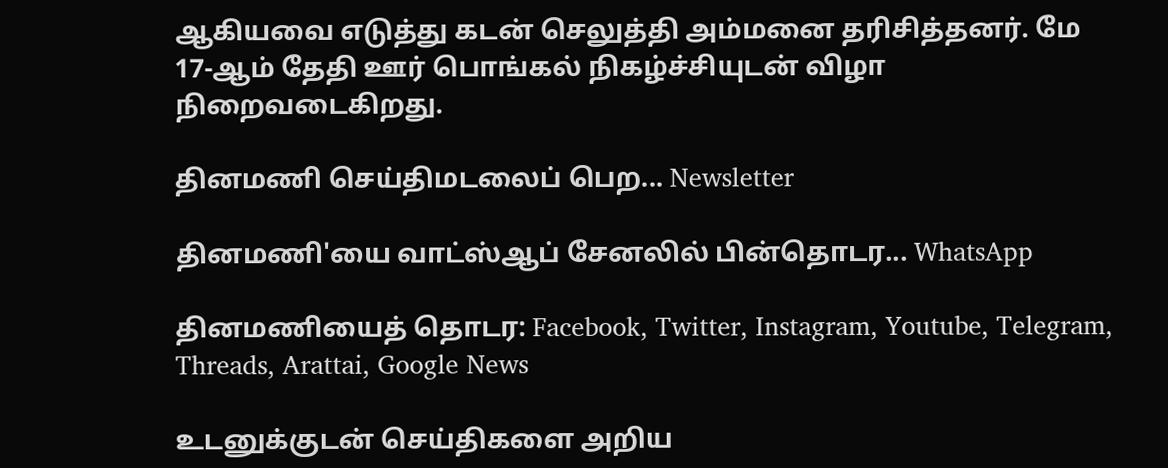ஆகியவை எடுத்து கடன் செலுத்தி அம்மனை தரிசித்தனர். மே 17-ஆம் தேதி ஊர் பொங்கல் நிகழ்ச்சியுடன் விழா நிறைவடைகிறது.

தினமணி செய்திமடலைப் பெற... Newsletter

தினமணி'யை வாட்ஸ்ஆப் சேனலில் பின்தொடர... WhatsApp

தினமணியைத் தொடர: Facebook, Twitter, Instagram, Youtube, Telegram, Threads, Arattai, Google News

உடனுக்குடன் செய்திகளை அறிய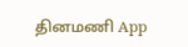தினமணி App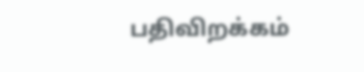பதிவிறக்கம்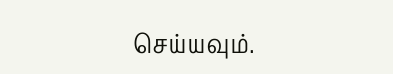செய்யவும்.